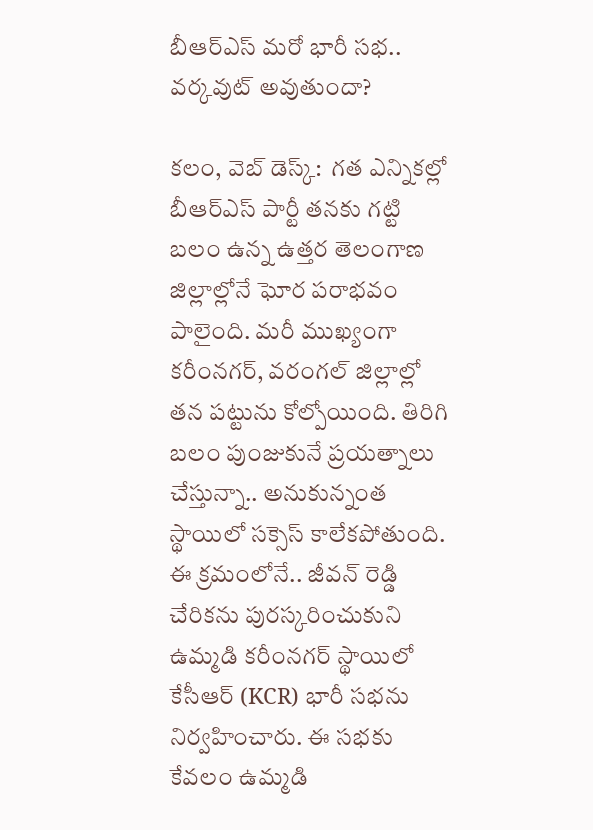బీఆర్ఎస్ మరో భారీ సభ.. వర్కవుట్ అవుతుందా?

కలం, వెబ్ డెస్క్:  గత ఎన్నికల్లో బీఆర్ఎస్ పార్టీ తనకు గట్టి బలం ఉన్న ఉత్తర తెలంగాణ జిల్లాల్లోనే ఘోర పరాభవం పాలైంది. మరీ ముఖ్యంగా కరీంనగర్, వరంగల్ జిల్లాల్లో తన పట్టును కోల్పోయింది. తిరిగి బలం పుంజుకునే ప్రయత్నాలు చేస్తున్నా.. అనుకున్నంత స్థాయిలో సక్సెస్ కాలేకపోతుంది. ఈ క్రమంలోనే.. జీవన్ రెడ్డి చేరికను పురస్కరించుకుని ఉమ్మడి కరీంనగర్ స్థాయిలో కేసీఆర్ (KCR) భారీ సభను నిర్వహించారు. ఈ సభకు కేవలం ఉమ్మడి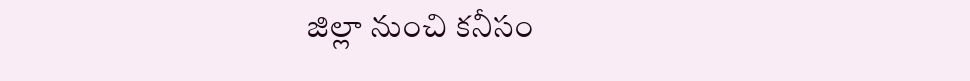జిల్లా నుంచి కనీసం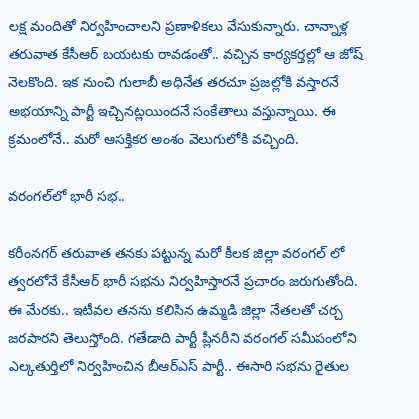లక్ష మందితో నిర్వహించాలని ప్రణాళికలు వేసుకున్నారు. చాన్నాళ్ల తరువాత కేసీఆర్ బయటకు రావడంతో.. వచ్చిన కార్యకర్తల్లో ఆ జోష్ నెలకొంది. ఇక నుంచి గులాబీ అధినేత తరచూ ప్రజల్లోకి వస్తారనే అభయాన్ని పార్టీ ఇచ్చినట్లయిందనే సంకేతాలు వస్తున్నాయి. ఈ క్రమంలోనే.. మరో ఆసక్తికర అంశం వెలుగులోకి వచ్చింది.

వరంగల్‌లో భారీ సభ..

కరీంనగర్ తరువాత తనకు పట్టున్న మరో కీలక జిల్లా వరంగల్ లో త్వరలోనే కేసీఆర్ భారీ సభను నిర్వహిస్తారనే ప్రచారం జరుగుతోంది. ఈ మేరకు.. ఇటీవల తనను కలిసిన ఉమ్మడి జిల్లా నేతలతో చర్చ జరపారని తెలుస్తోంది. గతేడాది పార్టీ ప్లీనరీని వరంగల్ సమీపంలోని ఎల్కతుర్తిలో నిర్వహించిన బీఆర్ఎస్ పార్టీ.. ఈసారి సభను రైతుల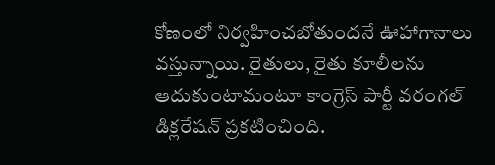కోణంలో నిర్వహించబోతుందనే ఊహాగానాలు వస్తున్నాయి. రైతులు, రైతు కూలీలను ఆదుకుంటామంటూ కాంగ్రెస్ పార్టీ వరంగల్ డిక్లరేషన్ ప్రకటించింది.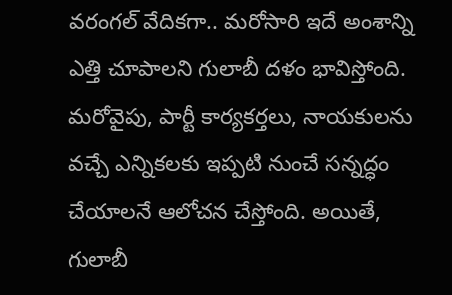వరంగల్ వేదికగా.. మరోసారి ఇదే అంశాన్ని ఎత్తి చూపాలని గులాబీ దళం భావిస్తోంది. మరోవైపు, పార్టీ కార్యకర్తలు, నాయకులను వచ్చే ఎన్నికలకు ఇప్పటి నుంచే సన్నద్ధం చేయాలనే ఆలోచన చేస్తోంది. అయితే, గులాబీ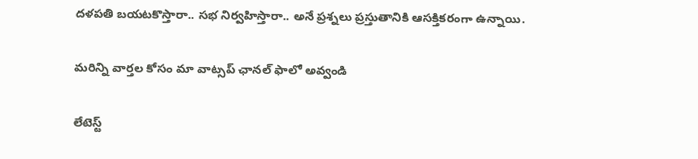దళపతి బయటకొస్తారా.. సభ నిర్వహిస్తారా.. అనే ప్రశ్నలు ప్రస్తుతానికి ఆసక్తికరంగా ఉన్నాయి.

మ‌రిన్ని వార్త‌ల కోసం మా వాట్స‌ప్ ఛాన‌ల్ ఫాలో అవ్వండి

లేటెస్ట్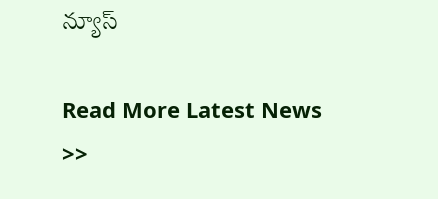న్యూస్‌

Read More Latest News >>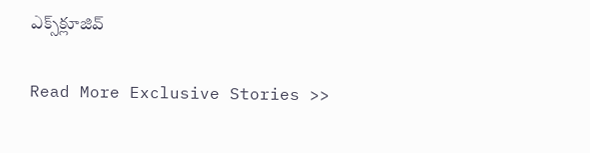ఎక్స్‌క్లూజివ్‌

Read More Exclusive Stories >>